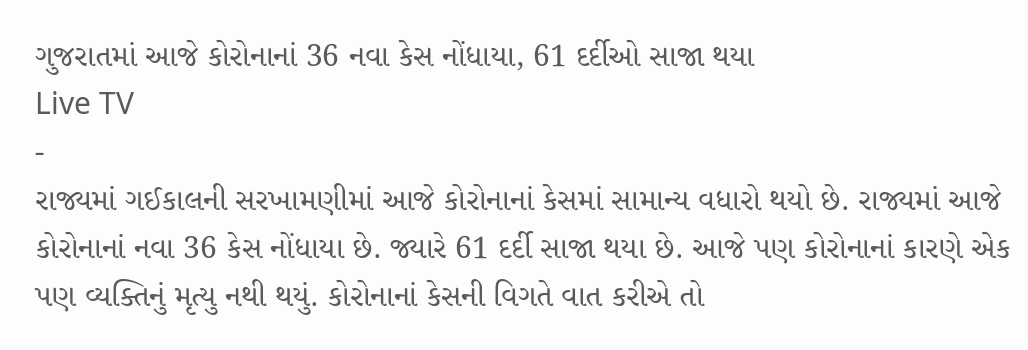ગુજરાતમાં આજે કોરોનાનાં 36 નવા કેસ નોંધાયા, 61 દર્દીઓ સાજા થયા
Live TV
-
રાજ્યમાં ગઈકાલની સરખામણીમાં આજે કોરોનાનાં કેસમાં સામાન્ય વધારો થયો છે. રાજ્યમાં આજે કોરોનાનાં નવા 36 કેસ નોંધાયા છે. જ્યારે 61 દર્દી સાજા થયા છે. આજે પણ કોરોનાનાં કારણે એક પણ વ્યક્તિનું મૃત્યુ નથી થયું. કોરોનાનાં કેસની વિગતે વાત કરીએ તો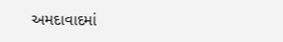અમદાવાદમાં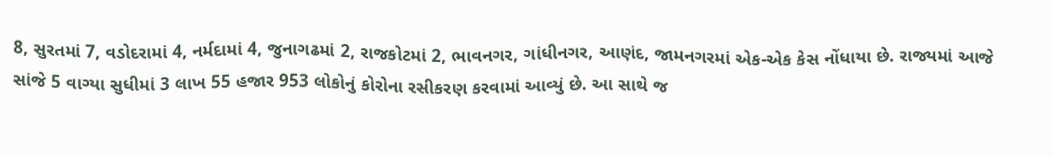8, સુરતમાં 7, વડોદરામાં 4, નર્મદામાં 4, જુનાગઢમાં 2, રાજકોટમાં 2, ભાવનગર, ગાંધીનગર, આણંદ, જામનગરમાં એક-એક કેસ નોંધાયા છે. રાજ્યમાં આજે સાંજે 5 વાગ્યા સુધીમાં 3 લાખ 55 હજાર 953 લોકોનું કોરોના રસીકરણ કરવામાં આવ્યું છે. આ સાથે જ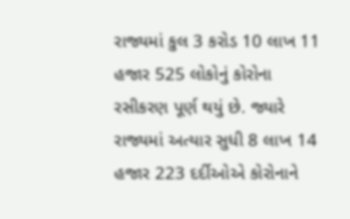રાજ્યમાં કુલ 3 કરોડ 10 લાખ 11 હજાર 525 લોકોનું કોરોના રસીકરણ પૂર્ણ થયું છે. જ્યારે રાજ્યમાં અત્યાર સુધી 8 લાખ 14 હજાર 223 દર્દીઓએ કોરોનાને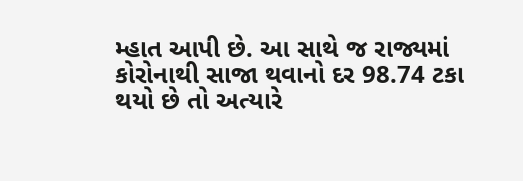મ્હાત આપી છે. આ સાથે જ રાજ્યમાં કોરોનાથી સાજા થવાનો દર 98.74 ટકા થયો છે તો અત્યારે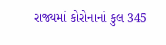રાજ્યમાં કોરોનાનાં કુલ 345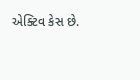એક્ટિવ કેસ છે.